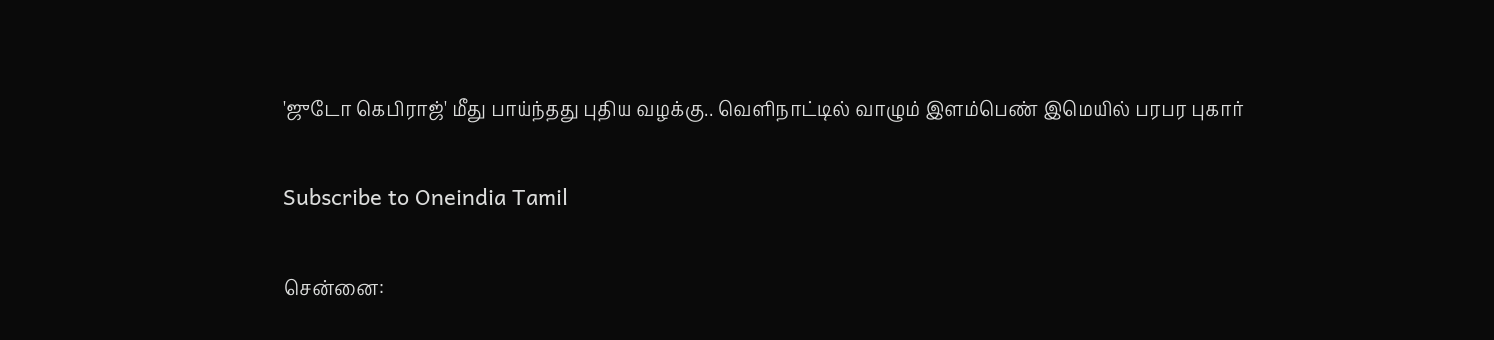'ஜுடோ கெபிராஜ்' மீது பாய்ந்தது புதிய வழக்கு.. வெளிநாட்டில் வாழும் இளம்பெண் இமெயில் பரபர புகார்

Subscribe to Oneindia Tamil

சென்னை: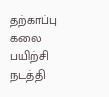தற்காப்பு கலை பயிற்சி நடத்தி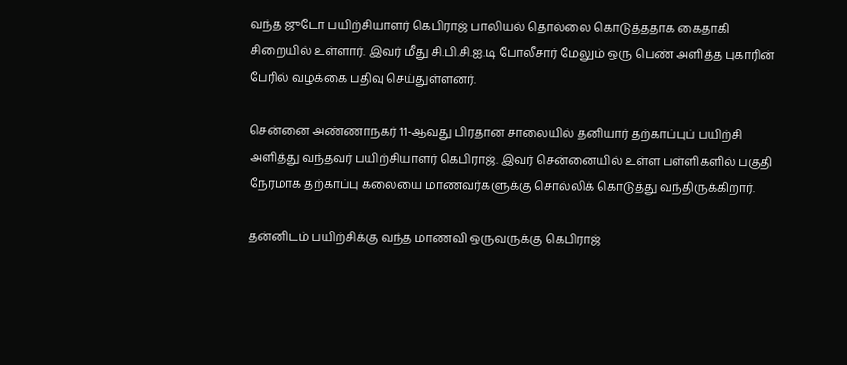வந்த ஜுடோ பயிற்சியாளர் கெபிராஜ் பாலியல் தொல்லை கொடுத்ததாக கைதாகி சிறையில் உள்ளார். இவர் மீது சி.பி.சி.ஐ.டி போலீசார் மேலும் ஒரு பெண் அளித்த புகாரின் பேரில் வழக்கை பதிவு செய்துள்ளனர்.

சென்னை அண்ணாநகர் 11-ஆவது பிரதான சாலையில் தனியார் தற்காப்புப் பயிற்சி அளித்து வந்தவர் பயிற்சியாளர் கெபிராஜ். இவர் சென்னையில் உள்ள பள்ளிகளில் பகுதி நேரமாக தற்காப்பு கலையை மாணவர்களுக்கு சொல்லிக் கொடுத்து வந்திருக்கிறார்.

தன்னிடம் பயிற்சிக்கு வந்த மாணவி ஒருவருக்கு கெபிராஜ்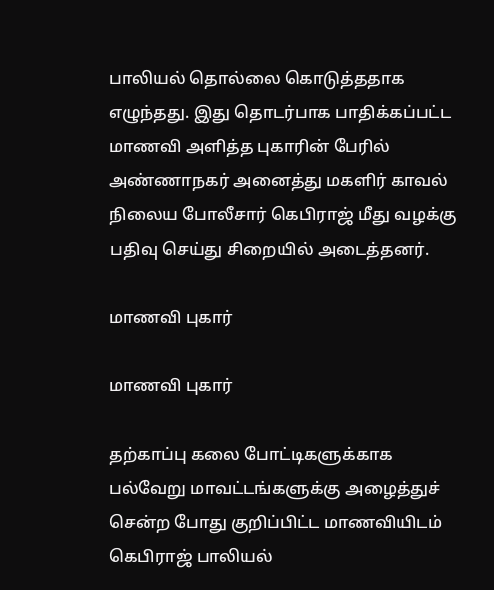பாலியல் தொல்லை கொடுத்ததாக எழுந்தது. இது தொடர்பாக பாதிக்கப்பட்ட மாணவி அளித்த புகாரின் பேரில் அண்ணாநகர் அனைத்து மகளிர் காவல் நிலைய போலீசார் கெபிராஜ் மீது வழக்கு பதிவு செய்து சிறையில் அடைத்தனர்.

மாணவி புகார்

மாணவி புகார்

தற்காப்பு கலை போட்டிகளுக்காக பல்வேறு மாவட்டங்களுக்கு அழைத்துச் சென்ற போது குறிப்பிட்ட மாணவியிடம் கெபிராஜ் பாலியல்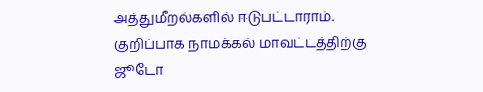அத்துமீறல்களில் ஈடுபட்டாராம். குறிப்பாக நாமக்கல் மாவட்டத்திற்கு ஜூடோ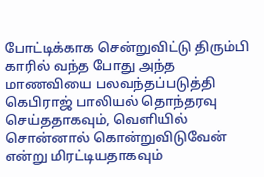போட்டிக்காக சென்றுவிட்டு திரும்பி காரில் வந்த போது அந்த மாணவியை பலவந்தப்படுத்தி கெபிராஜ் பாலியல் தொந்தரவு செய்ததாகவும், வெளியில் சொன்னால் கொன்றுவிடுவேன் என்று மிரட்டியதாகவும்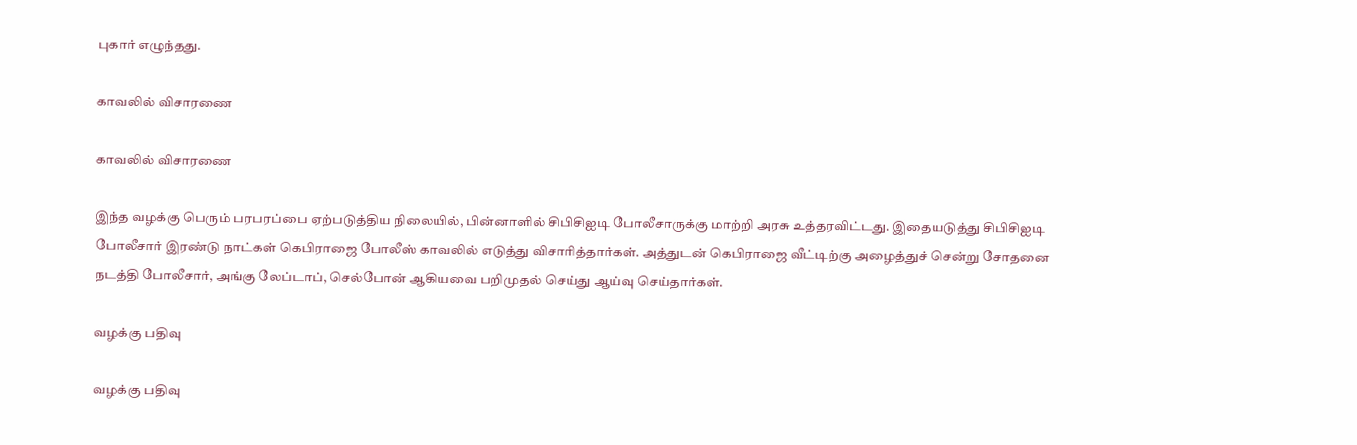புகார் எழுந்தது.

காவலில் விசாரணை

காவலில் விசாரணை

இந்த வழக்கு பெரும் பரபரப்பை ஏற்படுத்திய நிலையில், பின்னாளில் சிபிசிஐடி போலீசாருக்கு மாற்றி அரசு உத்தரவிட்டது. இதையடுத்து சிபிசிஐடி போலீசார் இரண்டு நாட்கள் கெபிராஜை போலீஸ் காவலில் எடுத்து விசாரித்தார்கள். அத்துடன் கெபிராஜை வீட்டிற்கு அழைத்துச் சென்று சோதனை நடத்தி போலீசார், அங்கு லேப்டாப், செல்போன் ஆகியவை பறிமுதல் செய்து ஆய்வு செய்தார்கள்.

வழக்கு பதிவு

வழக்கு பதிவு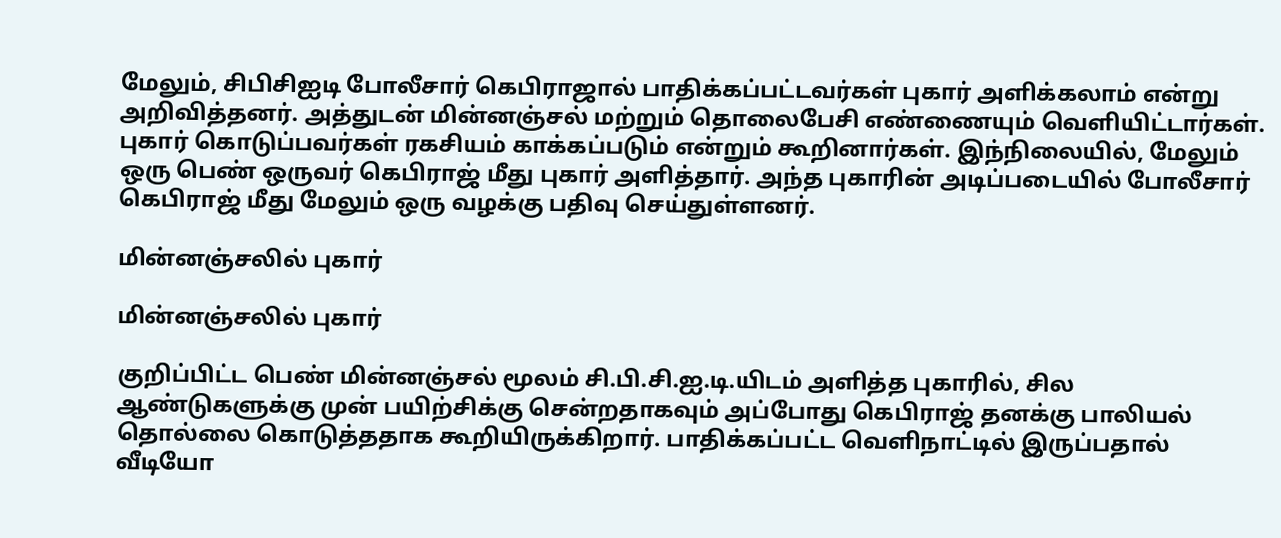மேலும், சிபிசிஐடி போலீசார் கெபிராஜால் பாதிக்கப்பட்டவர்கள் புகார் அளிக்கலாம் என்று அறிவித்தனர். அத்துடன் மின்னஞ்சல் மற்றும் தொலைபேசி எண்ணையும் வெளியிட்டார்கள். புகார் கொடுப்பவர்கள் ரகசியம் காக்கப்படும் என்றும் கூறினார்கள். இந்நிலையில், மேலும் ஒரு பெண் ஒருவர் கெபிராஜ் மீது புகார் அளித்தார். அந்த புகாரின் அடிப்படையில் போலீசார் கெபிராஜ் மீது மேலும் ஒரு வழக்கு பதிவு செய்துள்ளனர்.

மின்னஞ்சலில் புகார்

மின்னஞ்சலில் புகார்

குறிப்பிட்ட பெண் மின்னஞ்சல் மூலம் சி.பி.சி.ஐ.டி.யிடம் அளித்த புகாரில், சில ஆண்டுகளுக்கு முன் பயிற்சிக்கு சென்றதாகவும் அப்போது கெபிராஜ் தனக்கு பாலியல் தொல்லை கொடுத்ததாக கூறியிருக்கிறார். பாதிக்கப்பட்ட வெளிநாட்டில் இருப்பதால் வீடியோ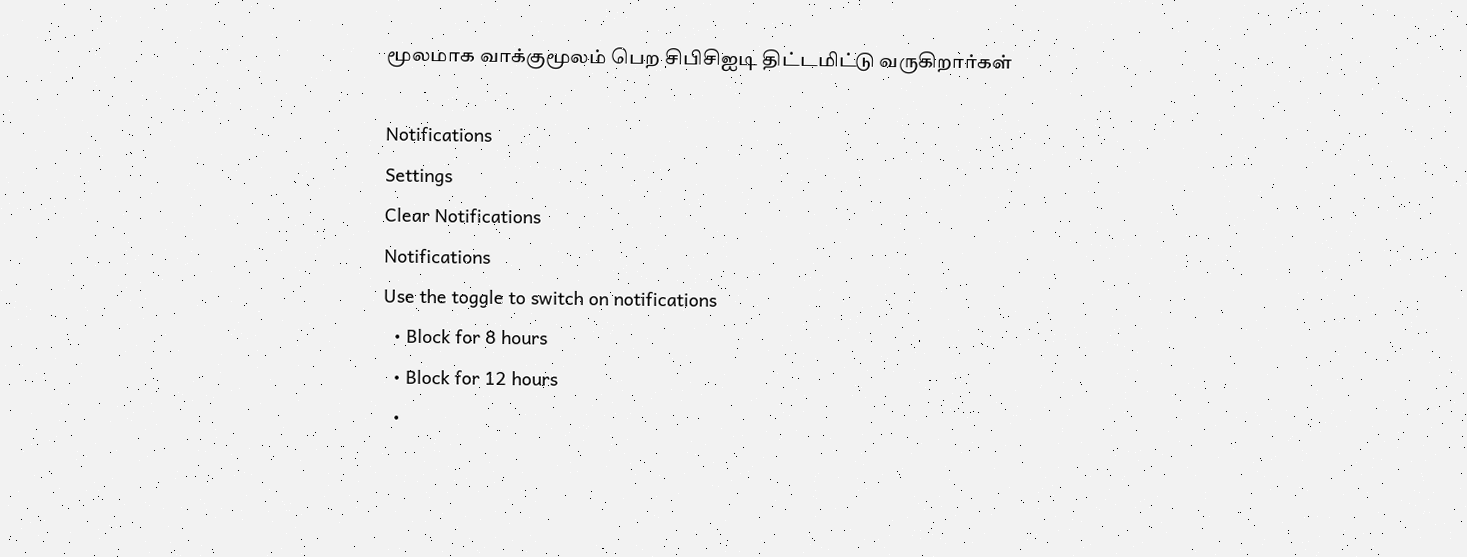மூலமாக வாக்குமூலம் பெற சிபிசிஐடி திட்டமிட்டு வருகிறார்கள்

Notifications
Settings
Clear Notifications
Notifications
Use the toggle to switch on notifications
  • Block for 8 hours
  • Block for 12 hours
  •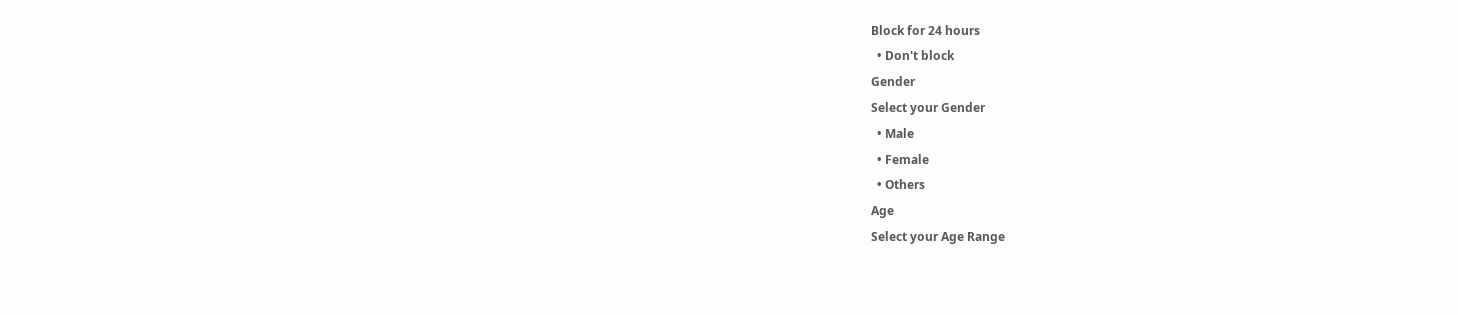Block for 24 hours
  • Don't block
Gender
Select your Gender
  • Male
  • Female
  • Others
Age
Select your Age Range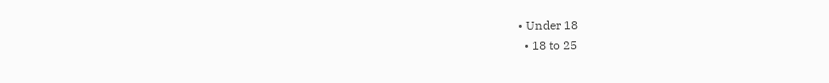• Under 18
  • 18 to 25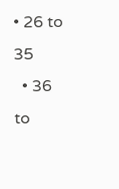• 26 to 35
  • 36 to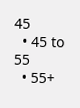45
  • 45 to 55
  • 55+